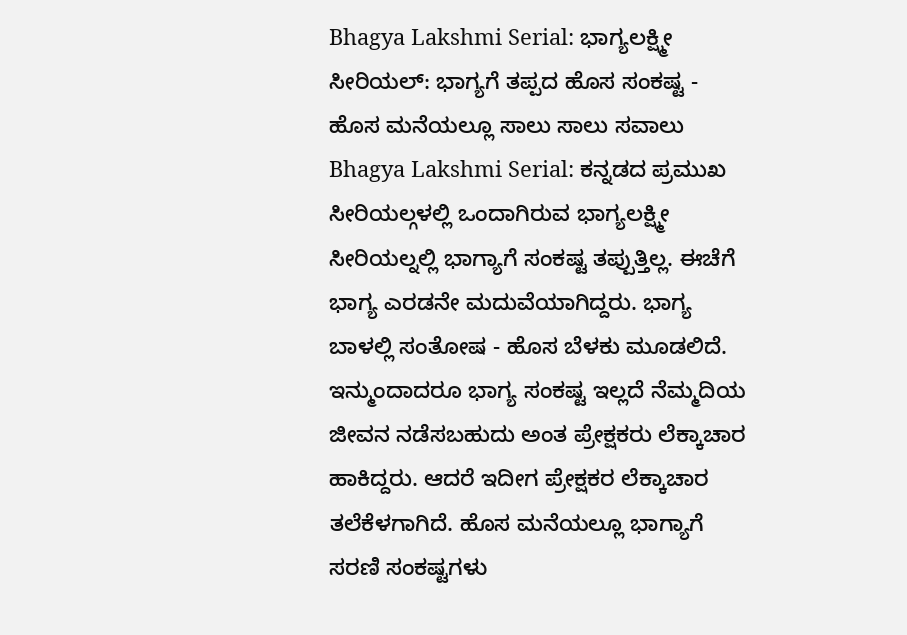Bhagya Lakshmi Serial: ಭಾಗ್ಯಲಕ್ಷ್ಮೀ ಸೀರಿಯಲ್: ಭಾಗ್ಯಗೆ ತಪ್ಪದ ಹೊಸ ಸಂಕಷ್ಟ - ಹೊಸ ಮನೆಯಲ್ಲೂ ಸಾಲು ಸಾಲು ಸವಾಲು
Bhagya Lakshmi Serial: ಕನ್ನಡದ ಪ್ರಮುಖ ಸೀರಿಯಲ್ಗಳಲ್ಲಿ ಒಂದಾಗಿರುವ ಭಾಗ್ಯಲಕ್ಷ್ಮೀ ಸೀರಿಯಲ್ನಲ್ಲಿ ಭಾಗ್ಯಾಗೆ ಸಂಕಷ್ಟ ತಪ್ಪುತ್ತಿಲ್ಲ. ಈಚೆಗೆ ಭಾಗ್ಯ ಎರಡನೇ ಮದುವೆಯಾಗಿದ್ದರು. ಭಾಗ್ಯ ಬಾಳಲ್ಲಿ ಸಂತೋಷ - ಹೊಸ ಬೆಳಕು ಮೂಡಲಿದೆ. ಇನ್ಮುಂದಾದರೂ ಭಾಗ್ಯ ಸಂಕಷ್ಟ ಇಲ್ಲದೆ ನೆಮ್ಮದಿಯ ಜೀವನ ನಡೆಸಬಹುದು ಅಂತ ಪ್ರೇಕ್ಷಕರು ಲೆಕ್ಕಾಚಾರ ಹಾಕಿದ್ದರು. ಆದರೆ ಇದೀಗ ಪ್ರೇಕ್ಷಕರ ಲೆಕ್ಕಾಚಾರ ತಲೆಕೆಳಗಾಗಿದೆ. ಹೊಸ ಮನೆಯಲ್ಲೂ ಭಾಗ್ಯಾಗೆ ಸರಣಿ ಸಂಕಷ್ಟಗಳು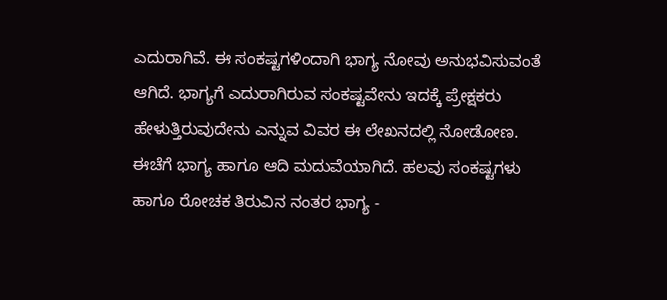ಎದುರಾಗಿವೆ. ಈ ಸಂಕಷ್ಟಗಳಿಂದಾಗಿ ಭಾಗ್ಯ ನೋವು ಅನುಭವಿಸುವಂತೆ ಆಗಿದೆ. ಭಾಗ್ಯಗೆ ಎದುರಾಗಿರುವ ಸಂಕಷ್ಟವೇನು ಇದಕ್ಕೆ ಪ್ರೇಕ್ಷಕರು ಹೇಳುತ್ತಿರುವುದೇನು ಎನ್ನುವ ವಿವರ ಈ ಲೇಖನದಲ್ಲಿ ನೋಡೋಣ.
ಈಚೆಗೆ ಭಾಗ್ಯ ಹಾಗೂ ಆದಿ ಮದುವೆಯಾಗಿದೆ. ಹಲವು ಸಂಕಷ್ಟಗಳು ಹಾಗೂ ರೋಚಕ ತಿರುವಿನ ನಂತರ ಭಾಗ್ಯ -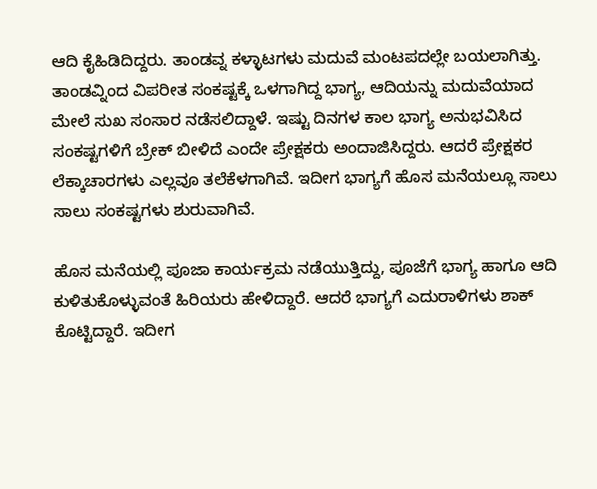ಆದಿ ಕೈಹಿಡಿದಿದ್ದರು. ತಾಂಡವ್ನ ಕಳ್ಳಾಟಗಳು ಮದುವೆ ಮಂಟಪದಲ್ಲೇ ಬಯಲಾಗಿತ್ತು. ತಾಂಡವ್ನಿಂದ ವಿಪರೀತ ಸಂಕಷ್ಟಕ್ಕೆ ಒಳಗಾಗಿದ್ದ ಭಾಗ್ಯ, ಆದಿಯನ್ನು ಮದುವೆಯಾದ ಮೇಲೆ ಸುಖ ಸಂಸಾರ ನಡೆಸಲಿದ್ದಾಳೆ. ಇಷ್ಟು ದಿನಗಳ ಕಾಲ ಭಾಗ್ಯ ಅನುಭವಿಸಿದ ಸಂಕಷ್ಟಗಳಿಗೆ ಬ್ರೇಕ್ ಬೀಳಿದೆ ಎಂದೇ ಪ್ರೇಕ್ಷಕರು ಅಂದಾಜಿಸಿದ್ದರು. ಆದರೆ ಪ್ರೇಕ್ಷಕರ ಲೆಕ್ಕಾಚಾರಗಳು ಎಲ್ಲವೂ ತಲೆಕೆಳಗಾಗಿವೆ. ಇದೀಗ ಭಾಗ್ಯಗೆ ಹೊಸ ಮನೆಯಲ್ಲೂ ಸಾಲು ಸಾಲು ಸಂಕಷ್ಟಗಳು ಶುರುವಾಗಿವೆ.

ಹೊಸ ಮನೆಯಲ್ಲಿ ಪೂಜಾ ಕಾರ್ಯಕ್ರಮ ನಡೆಯುತ್ತಿದ್ದು, ಪೂಜೆಗೆ ಭಾಗ್ಯ ಹಾಗೂ ಆದಿ ಕುಳಿತುಕೊಳ್ಳುವಂತೆ ಹಿರಿಯರು ಹೇಳಿದ್ದಾರೆ. ಆದರೆ ಭಾಗ್ಯಗೆ ಎದುರಾಳಿಗಳು ಶಾಕ್ ಕೊಟ್ಟಿದ್ದಾರೆ. ಇದೀಗ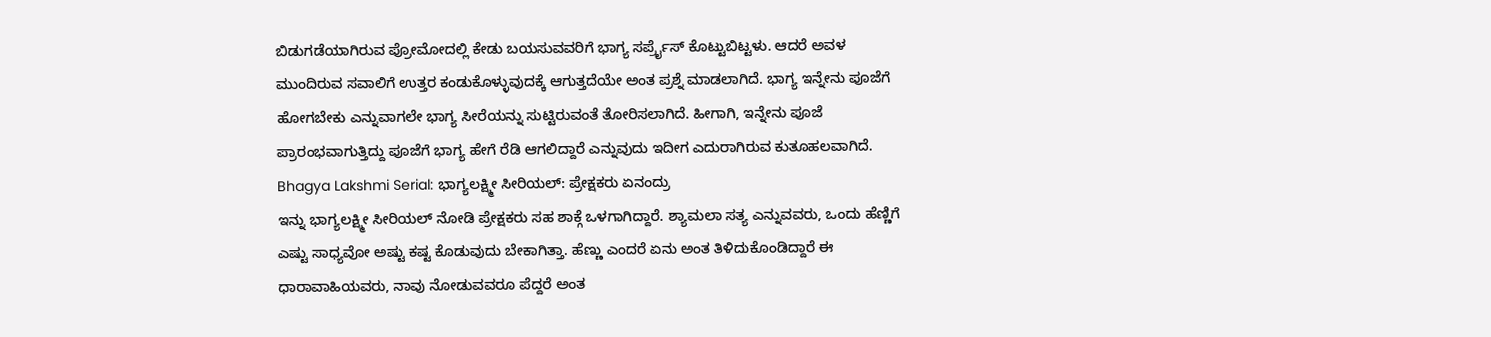ಬಿಡುಗಡೆಯಾಗಿರುವ ಪ್ರೋಮೋದಲ್ಲಿ ಕೇಡು ಬಯಸುವವರಿಗೆ ಭಾಗ್ಯ ಸರ್ಪ್ರೈಸ್ ಕೊಟ್ಟುಬಿಟ್ಟಳು. ಆದರೆ ಅವಳ ಮುಂದಿರುವ ಸವಾಲಿಗೆ ಉತ್ತರ ಕಂಡುಕೊಳ್ಳುವುದಕ್ಕೆ ಆಗುತ್ತದೆಯೇ ಅಂತ ಪ್ರಶ್ನೆ ಮಾಡಲಾಗಿದೆ. ಭಾಗ್ಯ ಇನ್ನೇನು ಪೂಜೆಗೆ ಹೋಗಬೇಕು ಎನ್ನುವಾಗಲೇ ಭಾಗ್ಯ ಸೀರೆಯನ್ನು ಸುಟ್ಟಿರುವಂತೆ ತೋರಿಸಲಾಗಿದೆ. ಹೀಗಾಗಿ, ಇನ್ನೇನು ಪೂಜೆ ಪ್ರಾರಂಭವಾಗುತ್ತಿದ್ದು ಪೂಜೆಗೆ ಭಾಗ್ಯ ಹೇಗೆ ರೆಡಿ ಆಗಲಿದ್ದಾರೆ ಎನ್ನುವುದು ಇದೀಗ ಎದುರಾಗಿರುವ ಕುತೂಹಲವಾಗಿದೆ.
Bhagya Lakshmi Serial: ಭಾಗ್ಯಲಕ್ಷ್ಮೀ ಸೀರಿಯಲ್: ಪ್ರೇಕ್ಷಕರು ಏನಂದ್ರು
ಇನ್ನು ಭಾಗ್ಯಲಕ್ಷ್ಮೀ ಸೀರಿಯಲ್ ನೋಡಿ ಪ್ರೇಕ್ಷಕರು ಸಹ ಶಾಕ್ಗೆ ಒಳಗಾಗಿದ್ದಾರೆ. ಶ್ಯಾಮಲಾ ಸತ್ಯ ಎನ್ನುವವರು, ಒಂದು ಹೆಣ್ಣಿಗೆ ಎಷ್ಟು ಸಾಧ್ಯವೋ ಅಷ್ಟು ಕಷ್ಟ ಕೊಡುವುದು ಬೇಕಾಗಿತ್ತಾ. ಹೆಣ್ಣು ಎಂದರೆ ಏನು ಅಂತ ತಿಳಿದುಕೊಂಡಿದ್ದಾರೆ ಈ ಧಾರಾವಾಹಿಯವರು, ನಾವು ನೋಡುವವರೂ ಪೆದ್ದರೆ ಅಂತ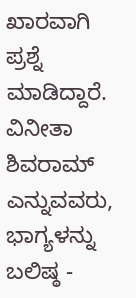ಖಾರವಾಗಿ ಪ್ರಶ್ನೆ ಮಾಡಿದ್ದಾರೆ. ವಿನೀತಾ ಶಿವರಾಮ್ ಎನ್ನುವವರು, ಭಾಗ್ಯಳನ್ನು ಬಲಿಷ್ಠ -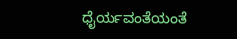ಧೈರ್ಯವಂತೆಯಂತೆ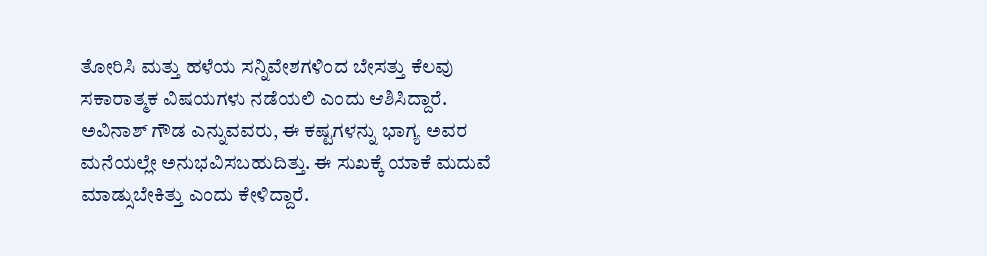ತೋರಿಸಿ ಮತ್ತು ಹಳೆಯ ಸನ್ನಿವೇಶಗಳಿಂದ ಬೇಸತ್ತು ಕೆಲವು ಸಕಾರಾತ್ಮಕ ವಿಷಯಗಳು ನಡೆಯಲಿ ಎಂದು ಆಶಿಸಿದ್ದಾರೆ. ಅವಿನಾಶ್ ಗೌಡ ಎನ್ನುವವರು, ಈ ಕಷ್ಟಗಳನ್ನು ಭಾಗ್ಯ ಅವರ ಮನೆಯಲ್ಲೇ ಅನುಭವಿಸಬಹುದಿತ್ತು. ಈ ಸುಖಕ್ಕೆ ಯಾಕೆ ಮದುವೆ ಮಾಡ್ಸುಬೇಕಿತ್ತು ಎಂದು ಕೇಳಿದ್ದಾರೆ.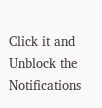Click it and Unblock the Notifications